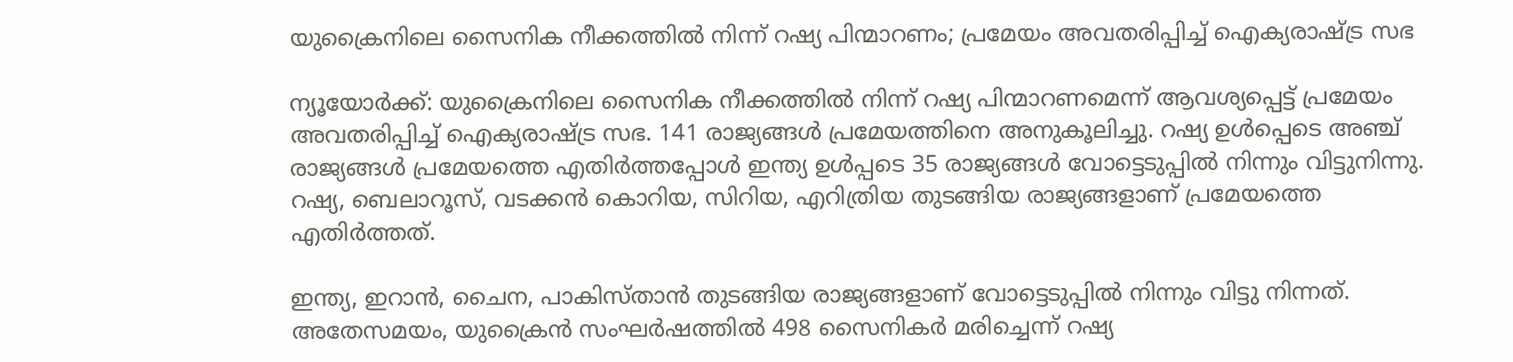യുക്രൈനിലെ സൈനിക നീക്കത്തിൽ നിന്ന് റഷ്യ പിന്മാറണം; പ്രമേയം അവതരിപ്പിച്ച് ഐക്യരാഷ്ട്ര സഭ

ന്യൂയോർക്ക്: യുക്രൈനിലെ സൈനിക നീക്കത്തിൽ നിന്ന് റഷ്യ പിന്മാറണമെന്ന് ആവശ്യപ്പെട്ട് പ്രമേയം അവതരിപ്പിച്ച് ഐക്യരാഷ്ട്ര സഭ. 141 രാജ്യങ്ങൾ പ്രമേയത്തിനെ അനുകൂലിച്ചു. റഷ്യ ഉൾപ്പെടെ അഞ്ച് രാജ്യങ്ങൾ പ്രമേയത്തെ എതിർത്തപ്പോൾ ഇന്ത്യ ഉൾപ്പടെ 35 രാജ്യങ്ങൾ വോട്ടെടുപ്പിൽ നിന്നും വിട്ടുനിന്നു. റഷ്യ, ബെലാറൂസ്, വടക്കൻ കൊറിയ, സിറിയ, എറിത്രിയ തുടങ്ങിയ രാജ്യങ്ങളാണ് പ്രമേയത്തെ എതിർത്തത്.

ഇന്ത്യ, ഇറാൻ, ചൈന, പാകിസ്താൻ തുടങ്ങിയ രാജ്യങ്ങളാണ് വോട്ടെടുപ്പിൽ നിന്നും വിട്ടു നിന്നത്. അതേസമയം, യുക്രൈൻ സംഘർഷത്തിൽ 498 സൈനികർ മരിച്ചെന്ന് റഷ്യ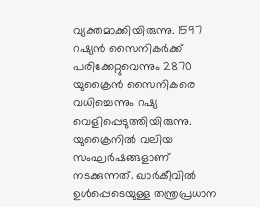വ്യക്തമാക്കിയിരുന്നു. 1597 റഷ്യൻ സൈനികർക്ക് പരിക്കേറ്റുവെന്നും 2870 യുക്രൈൻ സൈനികരെ വധിച്ചെന്നും റഷ്യ വെളിപ്പെടുത്തിയിരുന്നു. യുക്രൈനിൽ വലിയ സംഘർഷങ്ങളാണ് നടക്കുന്നത്. ഖാർകീവിൽ ഉൾപ്പെടെയുള്ള തന്ത്രപ്രധാന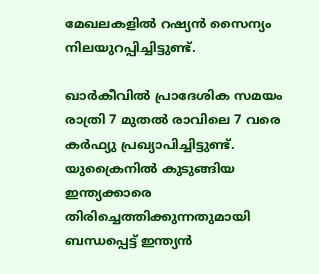മേഖലകളിൽ റഷ്യൻ സൈന്യം നിലയുറപ്പിച്ചിട്ടുണ്ട്.

ഖാർകീവിൽ പ്രാദേശിക സമയം രാത്രി 7 മുതൽ രാവിലെ 7 വരെ കർഫ്യു പ്രഖ്യാപിച്ചിട്ടുണ്ട്. യുക്രൈനിൽ കുടുങ്ങിയ ഇന്ത്യക്കാരെ തിരിച്ചെത്തിക്കുന്നതുമായി ബന്ധപ്പെട്ട് ഇന്ത്യൻ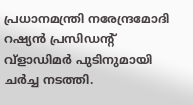പ്രധാനമന്ത്രി നരേന്ദ്രമോദി റഷ്യൻ പ്രസിഡന്റ് വ്‌ളാഡിമർ പുടിനുമായി ചർച്ച നടത്തി.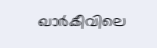ഖാർകീവിലെ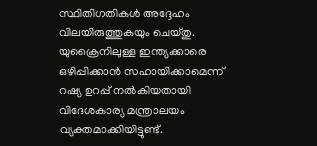സ്ഥിതിഗതികൾ അദ്ദേഹം വിലയിരുത്തുകയും ചെയ്തു. യുക്രൈനിലുള്ള ഇന്ത്യക്കാരെ ഒഴിപ്പിക്കാൻ സഹായിക്കാമെന്ന് റഷ്യ ഉറപ്പ് നൽകിയതായി വിദേശകാര്യ മന്ത്രാലയം വ്യക്തമാക്കിയിട്ടുണ്ട്.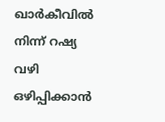ഖാർകീവിൽ നിന്ന് റഷ്യ വഴി ഒഴിപ്പിക്കാൻ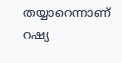തയ്യാറെന്നാണ് റഷ്യ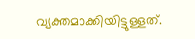വ്യക്തമാക്കിയിട്ടുള്ളത്.